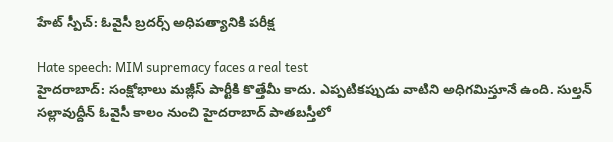హేట్ స్పీచ్: ఓవైసీ బ్రదర్స్‌ అధిపత్యానికి పరీక్ష

Hate speech: MIM supremacy faces a real test
హైదరాబాద్: సంక్షోభాలు మజ్లీస్ పార్టీకి కొత్తేమీ కాదు. ఎప్పటికప్పుడు వాటిని అధిగమిస్తూనే ఉంది. సుల్తన్ సల్లావుద్దీన్ ఓవైసీ కాలం నుంచి హైదరాబాద్ పాతబస్తీలో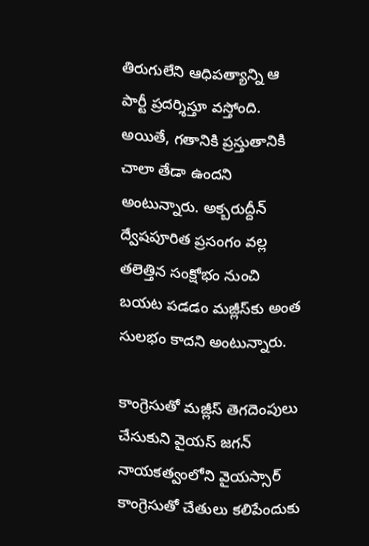తిరుగులేని ఆధిపత్యాన్ని ఆ పార్టీ ప్రదర్శిస్తూ వస్తోంది. అయితే, గతానికి ప్రస్తుతానికి చాలా తేడా ఉందని అంటున్నారు. అక్బరుద్దీన్ ద్వేషపూరిత ప్రసంగం వల్ల తలెత్తిన సంక్షోభం నుంచి బయట పడడం మజ్లీస్‌కు అంత సులభం కాదని అంటున్నారు.

కాంగ్రెసుతో మజ్లీస్ తెగదెంపులు చేసుకుని వైయస్ జగన్ నాయకత్వంలోని వైయస్సార్ కాంగ్రెసుతో చేతులు కలిపేందుకు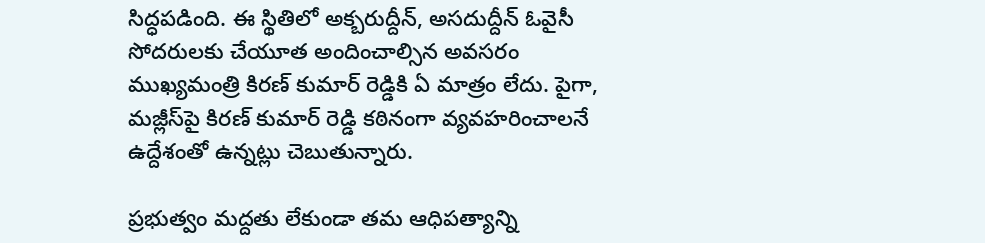సిద్ధపడింది. ఈ స్థితిలో అక్బరుద్దీన్, అసదుద్దీన్ ఓవైసీ సోదరులకు చేయూత అందించాల్సిన అవసరం ముఖ్యమంత్రి కిరణ్ కుమార్ రెడ్డికి ఏ మాత్రం లేదు. పైగా, మజ్లీస్‌పై కిరణ్ కుమార్ రెడ్డి కఠినంగా వ్యవహరించాలనే ఉద్దేశంతో ఉన్నట్లు చెబుతున్నారు.

ప్రభుత్వం మద్దతు లేకుండా తమ ఆధిపత్యాన్ని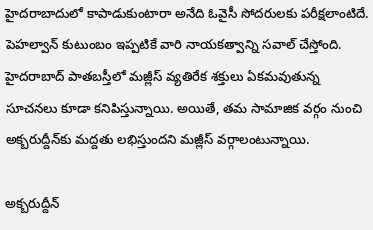హైదరాబాదులో కాపాడుకుంటారా అనేది ఓవైసీ సోదరులకు పరీక్షలాంటిదే. పెహల్వాన్ కుటుంబం ఇప్పటికే వారి నాయకత్వాన్ని సవాల్ చేస్తోంది. హైదరాబాద్ పాతబస్తీలో మజ్లీస్ వ్యతిరేక శక్తులు ఏకమవుతున్న సూచనలు కూడా కనిపిస్తున్నాయి. అయితే, తమ సామాజిక వర్గం నుంచి అక్బరుద్దీన్‌కు మద్దతు లభిస్తుందని మజ్లీస్ వర్గాలంటున్నాయి.

అక్బరుద్దీన్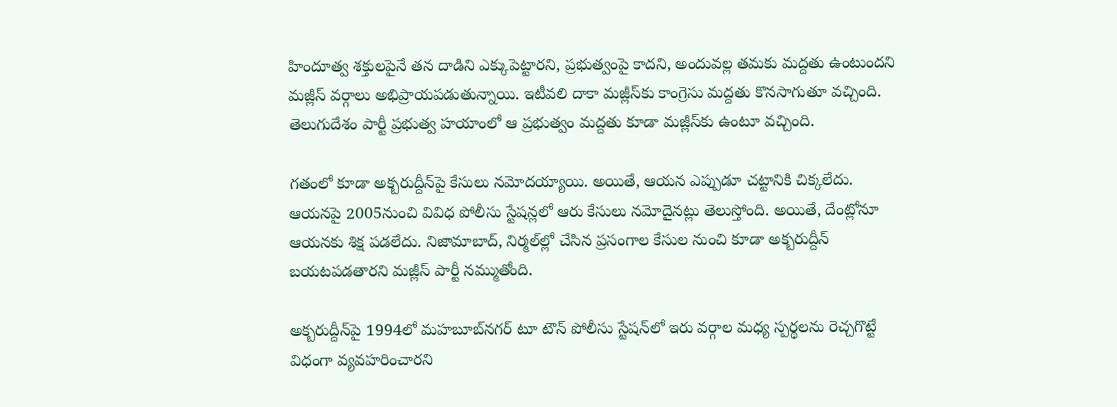హిందూత్వ శక్తులపైనే తన దాడిని ఎక్కుపెట్టారని, ప్రభుత్వంపై కాదని, అందువల్ల తమకు మద్దతు ఉంటుందని మజ్లీస్ వర్గాలు అభిప్రాయపడుతున్నాయి. ఇటీవలి దాకా మజ్లీస్‌కు కాంగ్రెసు మద్దతు కొనసాగుతూ వచ్చింది. తెలుగుదేశం పార్టీ ప్రభుత్వ హయాంలో ఆ ప్రభుత్వం మద్దతు కూడా మజ్లీస్‌కు ఉంటూ వచ్చింది.

గతంలో కూడా అక్బరుద్దీన్‌పై కేసులు నమోదయ్యాయి. అయితే, ఆయన ఎప్పుడూ చట్టానికి చిక్కలేదు. ఆయనపై 2005నుంచి వివిధ పోలీసు స్టేషన్లలో ఆరు కేసులు నమోదైనట్లు తెలుస్తోంది. అయితే, దేంట్లోనూ ఆయనకు శిక్ష పడలేదు. నిజామాబాద్, నిర్మల్‌ల్లో చేసిన ప్రసంగాల కేసుల నుంచి కూడా అక్బరుద్దీన్ బయటపడతారని మజ్లీస్ పార్టీ నమ్ముతోంది.

అక్బరుద్దీన్‌పై 1994లో మహబూబ్‌నగర్ టూ టౌన్ పోలీసు స్టేషన్‌లో ఇరు వర్గాల మధ్య స్పర్థలను రెచ్చగొట్టే విధంగా వ్యవహరించారని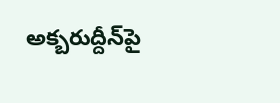అక్బరుద్దీన్‌పై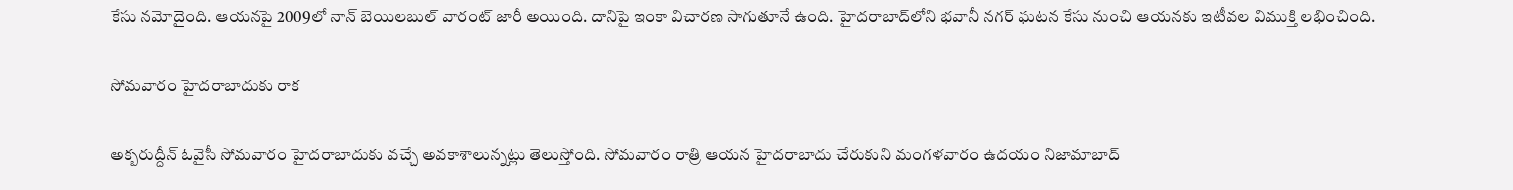కేసు నమోదైంది. ఆయనపై 2009లో నాన్ బెయిలబుల్ వారంట్ జారీ అయింది. దానిపై ఇంకా విచారణ సాగుతూనే ఉంది. హైదరాబాద్‌లోని భవానీ నగర్ ఘటన కేసు నుంచి ఆయనకు ఇటీవల విముక్తి లభించింది.

సోమవారం హైదరాబాదుకు రాక

అక్బరుద్దీన్ ఓవైసీ సోమవారం హైదరాబాదుకు వచ్చే అవకాశాలున్నట్లు తెలుస్తోంది. సోమవారం రాత్రి ఆయన హైదరాబాదు చేరుకుని మంగళవారం ఉదయం నిజామాబాద్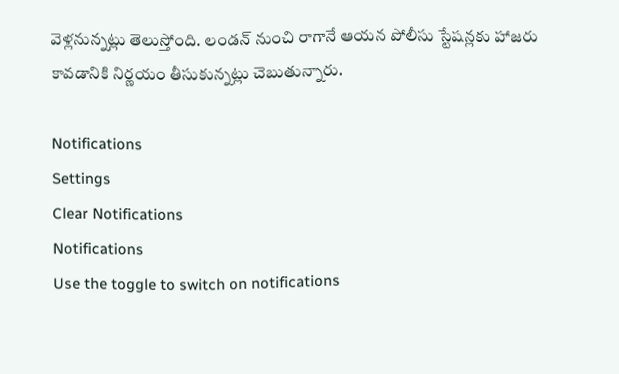వెళ్లనున్నట్లు తెలుస్తోంది. లండన్ నుంచి రాగానే ఆయన పోలీసు స్టేషన్లకు హాజరు కావడానికి నిర్ణయం తీసుకున్నట్లు చెబుతున్నారు.

Notifications
Settings
Clear Notifications
Notifications
Use the toggle to switch on notifications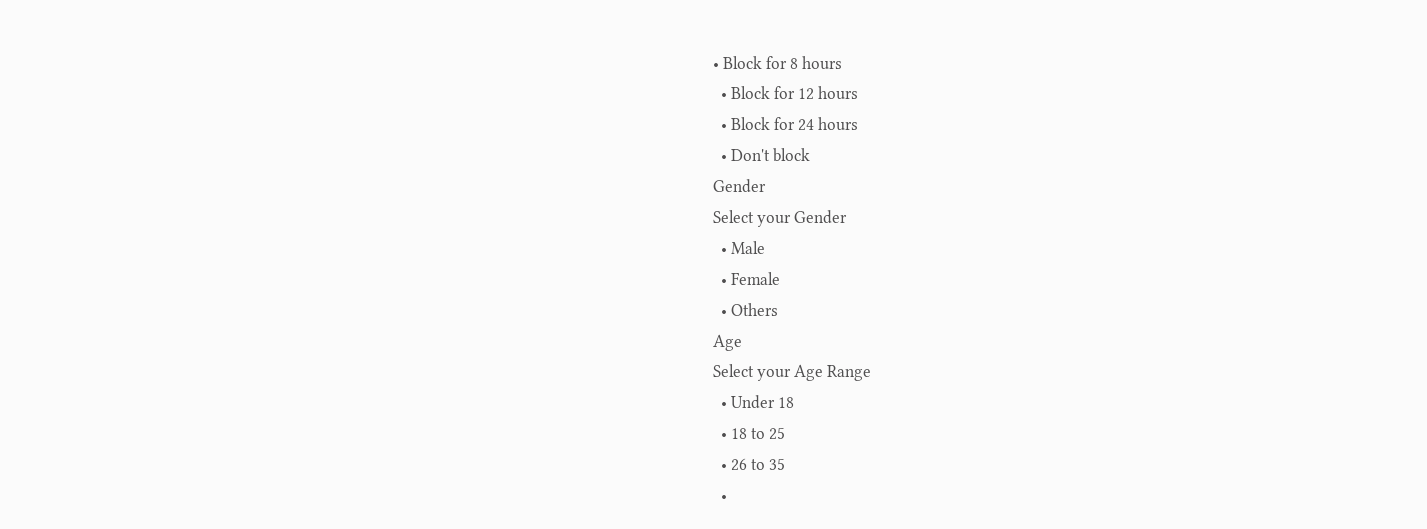• Block for 8 hours
  • Block for 12 hours
  • Block for 24 hours
  • Don't block
Gender
Select your Gender
  • Male
  • Female
  • Others
Age
Select your Age Range
  • Under 18
  • 18 to 25
  • 26 to 35
  •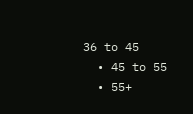36 to 45
  • 45 to 55
  • 55+